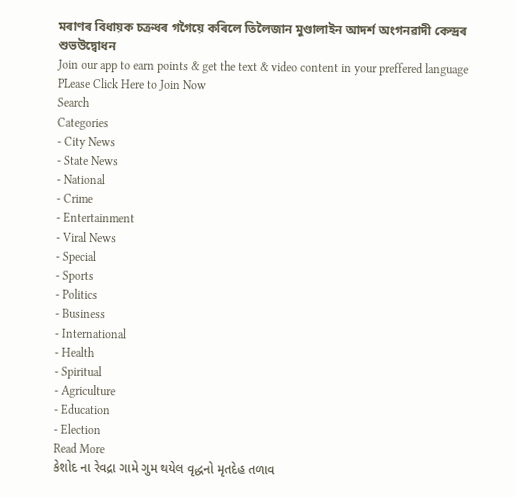মৰাণৰ বিধায়ক চক্ৰধৰ গগৈয়ে কৰিলে তিলৈজান মুণ্ডালাইন আদৰ্শ অংগনৱাদী কেন্দ্ৰৰ শুভউদ্বোধন
Join our app to earn points & get the text & video content in your preffered language
PLease Click Here to Join Now
Search
Categories
- City News
- State News
- National
- Crime
- Entertainment
- Viral News
- Special
- Sports
- Politics
- Business
- International
- Health
- Spiritual
- Agriculture
- Education
- Election
Read More
કેશોદ ના રેવદ્રા ગામે ગુમ થયેલ વૃદ્ધનો મૃતદેહ તળાવ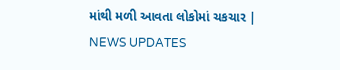માંથી મળી આવતા લોકોમાં ચકચાર | NEWS UPDATES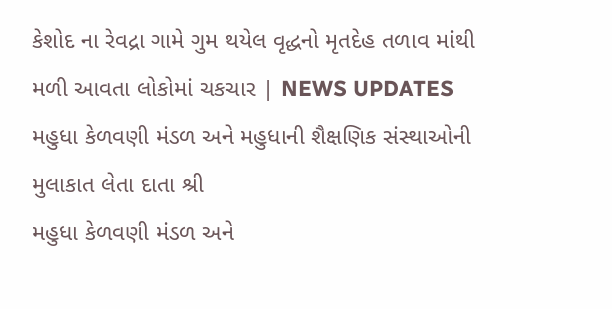કેશોદ ના રેવદ્રા ગામે ગુમ થયેલ વૃદ્ધનો મૃતદેહ તળાવ માંથી મળી આવતા લોકોમાં ચકચાર | NEWS UPDATES
મહુધા કેળવણી મંડળ અને મહુધાની શૈક્ષણિક સંસ્થાઓની મુલાકાત લેતા દાતા શ્રી
મહુધા કેળવણી મંડળ અને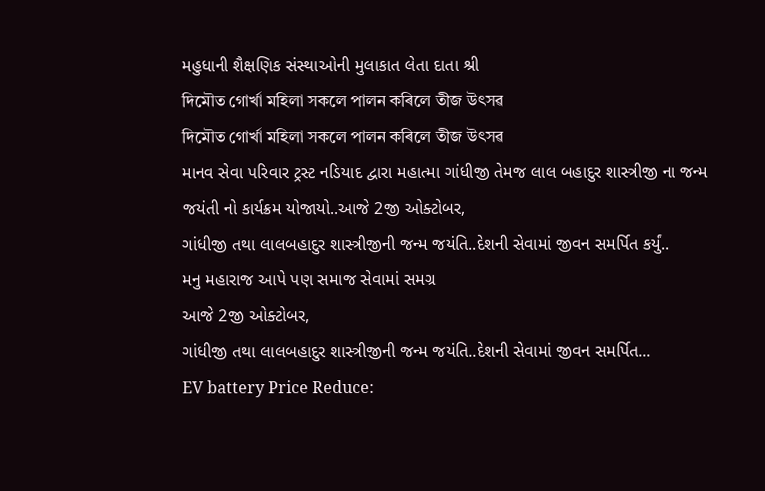મહુધાની શૈક્ષણિક સંસ્થાઓની મુલાકાત લેતા દાતા શ્રી
দিমৌত গোৰ্খা মহিলা সকলে পালন কৰিলে তীজ উৎসৱ
দিমৌত গোৰ্খা মহিলা সকলে পালন কৰিলে তীজ উৎসৱ
માનવ સેવા પરિવાર ટ્રસ્ટ નડિયાદ દ્વારા મહાત્મા ગાંધીજી તેમજ લાલ બહાદુર શાસ્ત્રીજી ના જન્મ જયંતી નો કાર્યક્રમ યોજાયો..આજે 2જી ઓક્ટોબર,
ગાંધીજી તથા લાલબહાદુર શાસ્ત્રીજીની જન્મ જયંતિ..દેશની સેવામાં જીવન સમર્પિત કર્યું..
મનુ મહારાજ આપે પણ સમાજ સેવામાં સમગ્ર
આજે 2જી ઓક્ટોબર,
ગાંધીજી તથા લાલબહાદુર શાસ્ત્રીજીની જન્મ જયંતિ..દેશની સેવામાં જીવન સમર્પિત...
EV battery Price Reduce: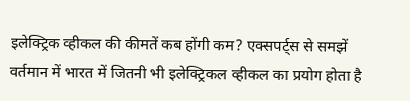इलेक्ट्रिक व्हीकल की कीमतें कब होंगी कम? एक्सपर्ट्स से समझें
वर्तमान में भारत में जितनी भी इलेक्ट्रिकल व्हीकल का प्रयोग होता है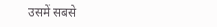उसमें सबसे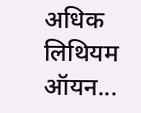अधिक लिथियम ऑयन...